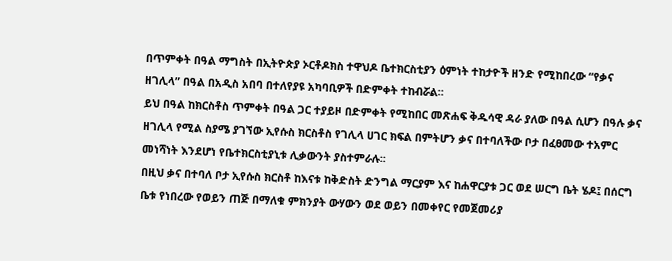በጥምቀት በዓል ማግስት በኢትዮጵያ ኦርቶዶክስ ተዋህዶ ቤተክርስቲያን ዕምነት ተከታዮች ዘንድ የሚከበረው “የቃና ዘገሊላ” በዓል በአዲስ አበባ በተለየያዩ አካባቢዎች በድምቀት ተከብሯል።
ይህ በዓል ከክርስቶስ ጥምቀት በዓል ጋር ተያይዞ በድምቀት የሚከበር መጽሐፍ ቅዱሳዊ ዳራ ያለው በዓል ሲሆን በዓሉ ቃና ዘገሊላ የሚል ስያሜ ያገኘው ኢየሱስ ክርስቶስ የገሊላ ሀገር ክፍል በምትሆን ቃና በተባለችው ቦታ በፈፀመው ተአምር መነሻነት እንደሆነ የቤተክርስቲያኒቱ ሊቃውንት ያስተምራሉ፡፡
በዚህ ቃና በተባለ ቦታ ኢየሱስ ክርስቶ ከእናቱ ከቅድስት ድንግል ማርያም እና ከሐዋርያቱ ጋር ወደ ሠርግ ቤት ሄዶ፤ በሰርግ ቤቱ የነበረው የወይን ጠጅ በማለቁ ምክንያት ውሃውን ወደ ወይን በመቀየር የመጀመሪያ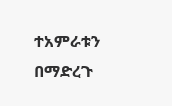ተአምራቱን በማድረጉ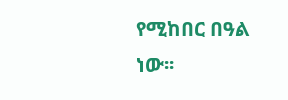የሚከበር በዓል ነው፡፡